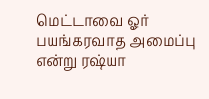மெட்டாவை ஓர் பயங்கரவாத அமைப்பு என்று ரஷ்யா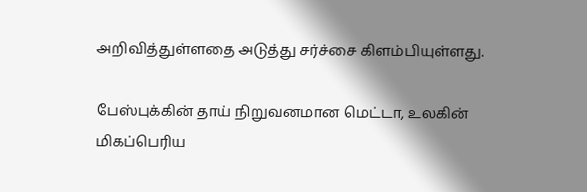அறிவித்துள்ளதை அடுத்து சர்ச்சை கிளம்பியுள்ளது.

பேஸ்புக்கின் தாய் நிறுவனமான மெட்டா, உலகின் மிகப்பெரிய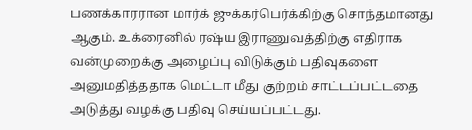பணக்காரரான மார்க் ஜுக்கர்பெர்க்கிற்கு சொந்தமானது ஆகும். உக்ரைனில் ரஷ்ய இராணுவத்திற்கு எதிராக வன்முறைக்கு அழைப்பு விடுக்கும் பதிவுகளை அனுமதித்ததாக மெட்டா மீது குற்றம் சாட்டப்பட்டதை அடுத்து வழக்கு பதிவு செய்யப்பட்டது.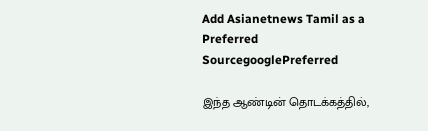Add Asianetnews Tamil as a Preferred SourcegooglePreferred

இந்த ஆண்டின் தொடக்கத்தில்,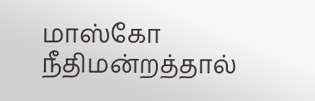மாஸ்கோ நீதிமன்றத்தால்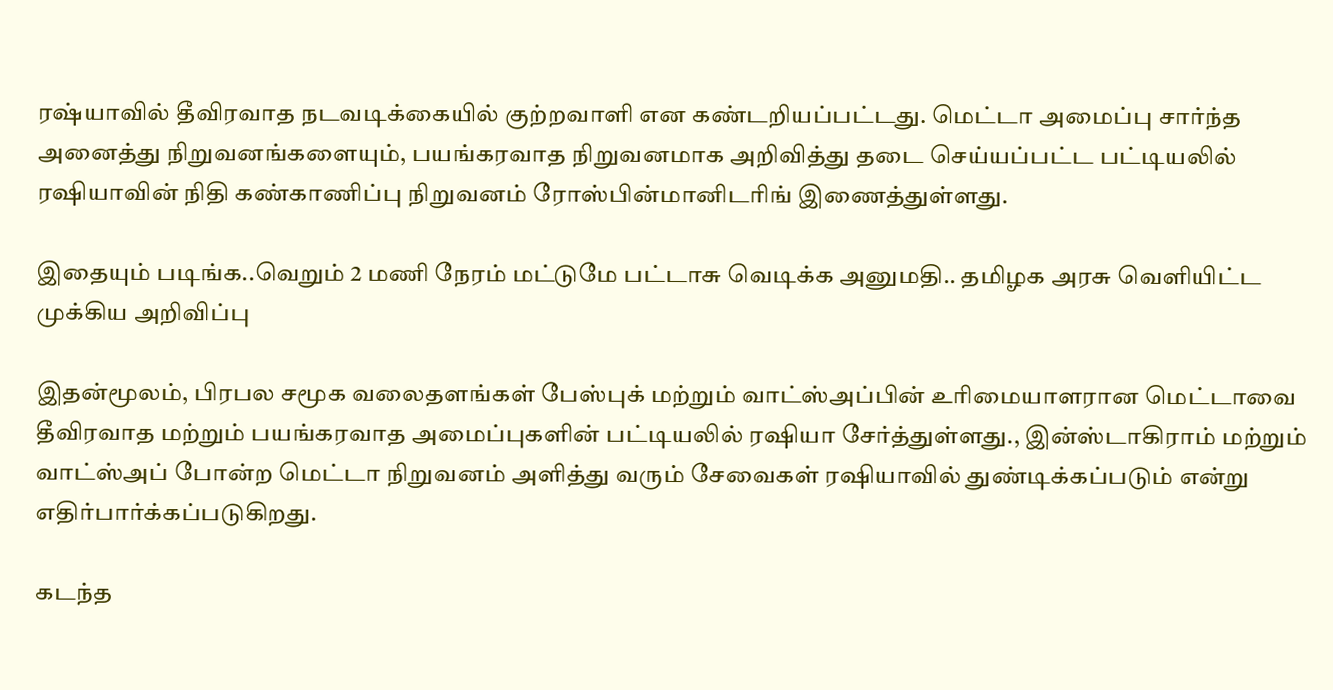ரஷ்யாவில் தீவிரவாத நடவடிக்கையில் குற்றவாளி என கண்டறியப்பட்டது. மெட்டா அமைப்பு சார்ந்த அனைத்து நிறுவனங்களையும், பயங்கரவாத நிறுவனமாக அறிவித்து தடை செய்யப்பட்ட பட்டியலில் ரஷியாவின் நிதி கண்காணிப்பு நிறுவனம் ரோஸ்பின்மானிடரிங் இணைத்துள்ளது.

இதையும் படிங்க..வெறும் 2 மணி நேரம் மட்டுமே பட்டாசு வெடிக்க அனுமதி.. தமிழக அரசு வெளியிட்ட முக்கிய அறிவிப்பு

இதன்மூலம், பிரபல சமூக வலைதளங்கள் பேஸ்புக் மற்றும் வாட்ஸ்அப்பின் உரிமையாளரான மெட்டாவை தீவிரவாத மற்றும் பயங்கரவாத அமைப்புகளின் பட்டியலில் ரஷியா சேர்த்துள்ளது., இன்ஸ்டாகிராம் மற்றும் வாட்ஸ்அப் போன்ற மெட்டா நிறுவனம் அளித்து வரும் சேவைகள் ரஷியாவில் துண்டிக்கப்படும் என்று எதிர்பார்க்கப்படுகிறது.

கடந்த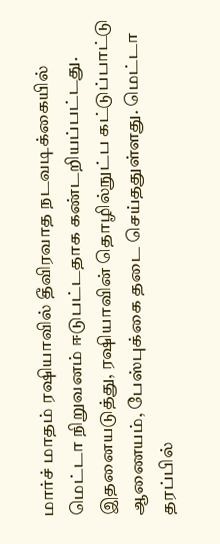மார்ச் மாதம் ரஷியாவில் தீவிரவாத நடவடிக்கையில் மெட்டா நிறுவனம் ஈடுபட்டதாக கண்டறியப்பட்டது. இதனையடுத்து, ரஷியாவின் தொழில்நுட்ப கட்டுப்பாட்டு ஆணையம், பேஸ்புக்கை தடை செய்ததுள்ளது. மெட்டா தரப்பில்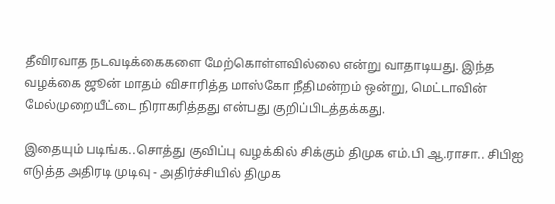தீவிரவாத நடவடிக்கைகளை மேற்கொள்ளவில்லை என்று வாதாடியது. இந்த வழக்கை ஜூன் மாதம் விசாரித்த மாஸ்கோ நீதிமன்றம் ஒன்று, மெட்டாவின் மேல்முறையீட்டை நிராகரித்தது என்பது குறிப்பிடத்தக்கது.

இதையும் படிங்க..சொத்து குவிப்பு வழக்கில் சிக்கும் திமுக எம்.பி ஆ.ராசா.. சிபிஐ எடுத்த அதிரடி முடிவு - அதிர்ச்சியில் திமுக